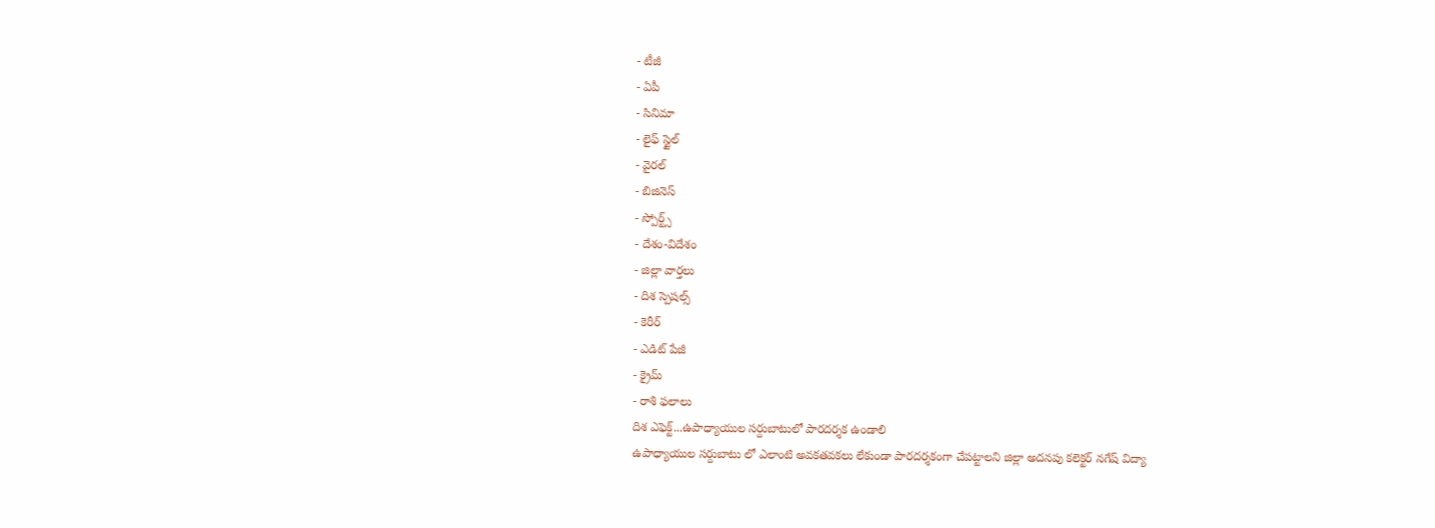- టీజీ
- ఏపీ
- సినిమా
- లైఫ్ స్టైల్
- వైరల్
- బిజినెస్
- స్పోర్ట్స్
- దేశం-విదేశం
- జిల్లా వార్తలు
- దిశ స్పెషల్స్
- కెరీర్
- ఎడిట్ పేజీ
- క్రైమ్
- రాశి ఫలాలు
దిశ ఎఫెక్ట్...ఉపాధ్యాయుల సర్దుబాటులో పారదర్శక ఉండాలి
ఉపాధ్యాయుల సర్దుబాటు లో ఎలాంటి అవకతవకలు లేకుండా పారదర్శకంగా చేపట్టాలని జిల్లా అదనపు కలెక్టర్ నగేష్ విద్యా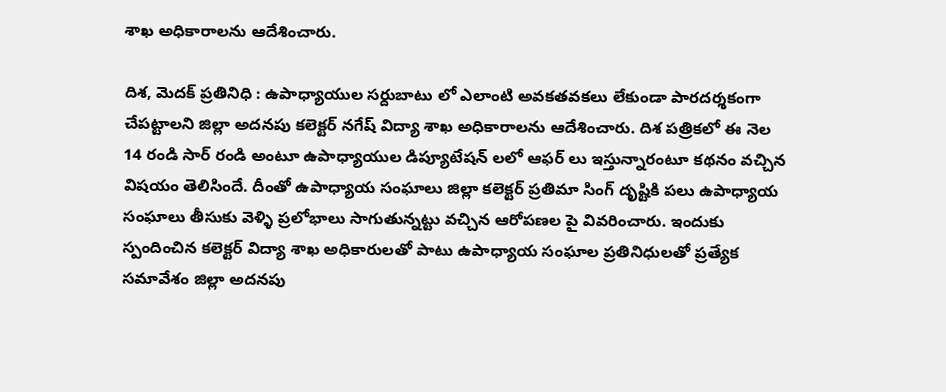శాఖ అధికారాలను ఆదేశించారు.

దిశ, మెదక్ ప్రతినిధి : ఉపాధ్యాయుల సర్దుబాటు లో ఎలాంటి అవకతవకలు లేకుండా పారదర్శకంగా చేపట్టాలని జిల్లా అదనపు కలెక్టర్ నగేష్ విద్యా శాఖ అధికారాలను ఆదేశించారు. దిశ పత్రికలో ఈ నెల 14 రండి సార్ రండి అంటూ ఉపాధ్యాయుల డిప్యూటేషన్ లలో ఆఫర్ లు ఇస్తున్నారంటూ కథనం వచ్చిన విషయం తెలిసిందే. దీంతో ఉపాధ్యాయ సంఘాలు జిల్లా కలెక్టర్ ప్రతిమా సింగ్ దృష్టికి పలు ఉపాధ్యాయ సంఘాలు తీసుకు వెళ్ళి ప్రలోభాలు సాగుతున్నట్టు వచ్చిన ఆరోపణల పై వివరించారు. ఇందుకు స్పందించిన కలెక్టర్ విద్యా శాఖ అధికారులతో పాటు ఉపాధ్యాయ సంఘాల ప్రతినిధులతో ప్రత్యేక సమావేశం జిల్లా అదనపు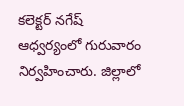కలెక్టర్ నగేష్ ఆధ్వర్యంలో గురువారం నిర్వహించారు. జిల్లాలో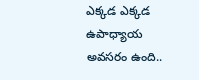ఎక్కడ ఎక్కడ ఉపాధ్యాయ అవసరం ఉంది..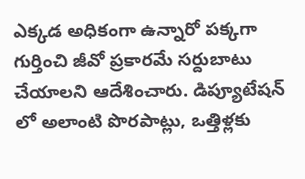ఎక్కడ అధికంగా ఉన్నారో పక్కగా గుర్తించి జీవో ప్రకారమే సర్దుబాటు చేయాలని ఆదేశించారు. డిప్యూటేషన్ లో అలాంటి పొరపాట్లు, ఒత్తిళ్లకు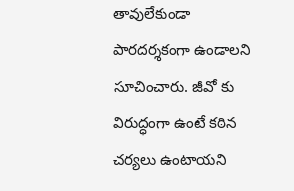తావులేకుండా పారదర్శకంగా ఉండాలని సూచించారు. జీవో కు విరుద్ధంగా ఉంటే కఠిన చర్యలు ఉంటాయని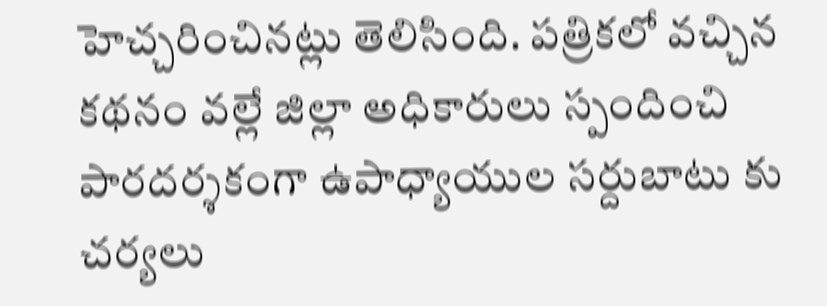హెచ్చరించినట్లు తెలిసింది. పత్రికలో వచ్చిన కథనం వల్లే జిల్లా అధికారులు స్పందించి పారదర్శకంగా ఉపాధ్యాయుల సర్దుబాటు కు చర్యలు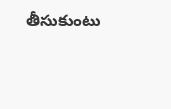తీసుకుంటు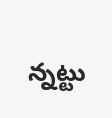న్నట్టు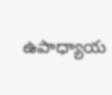ఉపాధ్యాయ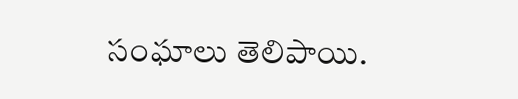సంఘాలు తెలిపాయి.